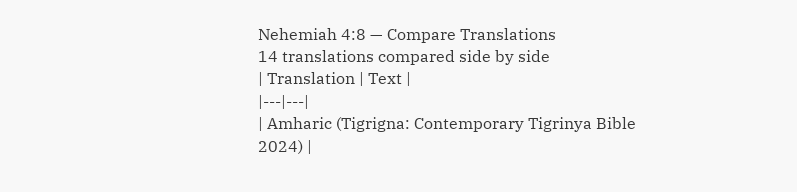Nehemiah 4:8 — Compare Translations
14 translations compared side by side
| Translation | Text |
|---|---|
| Amharic (Tigrigna: Contemporary Tigrinya Bible 2024) |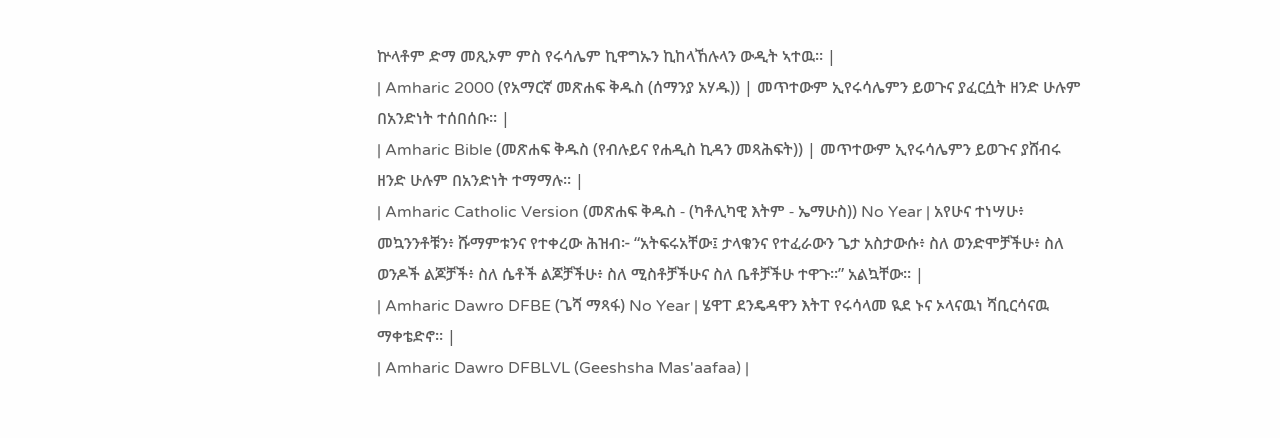ኵላቶም ድማ መጺኦም ምስ የሩሳሌም ኪዋግኡን ኪከላኸሉላን ውዲት ኣተዉ። |
| Amharic 2000 (የአማርኛ መጽሐፍ ቅዱስ (ሰማንያ አሃዱ)) | መጥተውም ኢየሩሳሌምን ይወጉና ያፈርሷት ዘንድ ሁሉም በአንድነት ተሰበሰቡ። |
| Amharic Bible (መጽሐፍ ቅዱስ (የብሉይና የሐዲስ ኪዳን መጻሕፍት)) | መጥተውም ኢየሩሳሌምን ይወጉና ያሸብሩ ዘንድ ሁሉም በአንድነት ተማማሉ። |
| Amharic Catholic Version (መጽሐፍ ቅዱስ - (ካቶሊካዊ እትም - ኤማሁስ)) No Year | አየሁና ተነሣሁ፥ መኳንንቶቹን፥ ሹማምቱንና የተቀረው ሕዝብ፦ “አትፍሩአቸው፤ ታላቁንና የተፈራውን ጌታ አስታውሱ፥ ስለ ወንድሞቻችሁ፥ ስለ ወንዶች ልጆቻች፥ ስለ ሴቶች ልጆቻችሁ፥ ስለ ሚስቶቻችሁና ስለ ቤቶቻችሁ ተዋጉ።” አልኳቸው። |
| Amharic Dawro DFBE (ጌሻ ማጻፋ) No Year | ሄዋፐ ደንዴዳዋን እትፐ የሩሳላመ ዪደ ኑና ኦላናዉነ ሻቢርሳናዉ ማቀቴድኖ። |
| Amharic Dawro DFBLVL (Geeshsha Mas'aafaa) |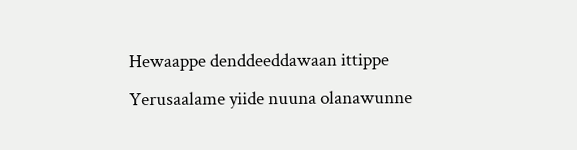Hewaappe denddeeddawaan ittippe Yerusaalame yiide nuuna olanawunne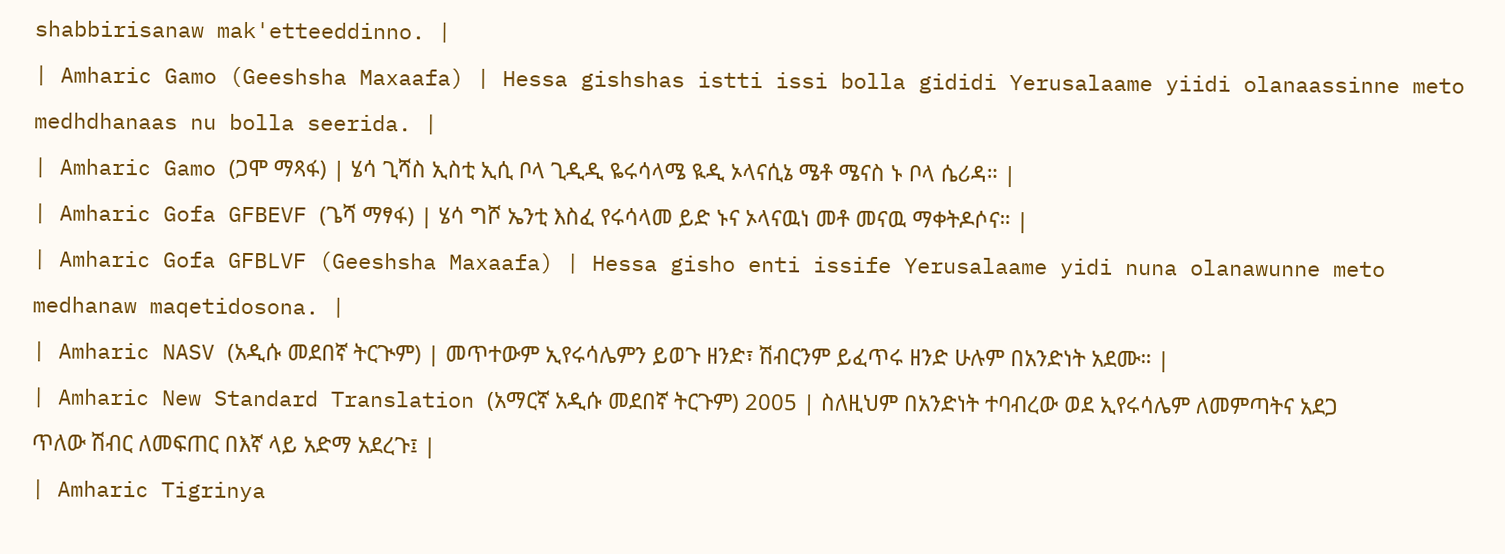shabbirisanaw mak'etteeddinno. |
| Amharic Gamo (Geeshsha Maxaafa) | Hessa gishshas istti issi bolla gididi Yerusalaame yiidi olanaassinne meto medhdhanaas nu bolla seerida. |
| Amharic Gamo (ጋሞ ማጻፋ) | ሄሳ ጊሻስ ኢስቲ ኢሲ ቦላ ጊዲዲ ዬሩሳላሜ ዪዲ ኦላናሲኔ ሜቶ ሜናስ ኑ ቦላ ሴሪዳ። |
| Amharic Gofa GFBEVF (ጌሻ ማፃፋ) | ሄሳ ግሾ ኤንቲ እስፈ የሩሳላመ ይድ ኑና ኦላናዉነ መቶ መናዉ ማቀትዶሶና። |
| Amharic Gofa GFBLVF (Geeshsha Maxaafa) | Hessa gisho enti issife Yerusalaame yidi nuna olanawunne meto medhanaw maqetidosona. |
| Amharic NASV (አዲሱ መደበኛ ትርጒም) | መጥተውም ኢየሩሳሌምን ይወጉ ዘንድ፣ ሽብርንም ይፈጥሩ ዘንድ ሁሉም በአንድነት አደሙ። |
| Amharic New Standard Translation (አማርኛ አዲሱ መደበኛ ትርጉም) 2005 | ስለዚህም በአንድነት ተባብረው ወደ ኢየሩሳሌም ለመምጣትና አደጋ ጥለው ሽብር ለመፍጠር በእኛ ላይ አድማ አደረጉ፤ |
| Amharic Tigrinya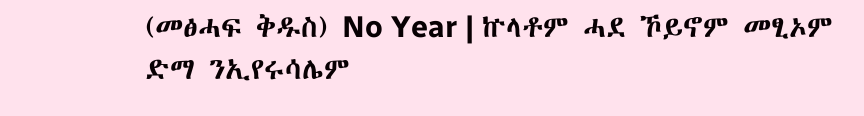(መፅሓፍ ቅዱስ) No Year | ኵላቶም ሓደ ኾይኖም መፂኦም ድማ ንኢየሩሳሌም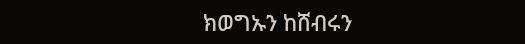ክወግኡን ከሸብሩን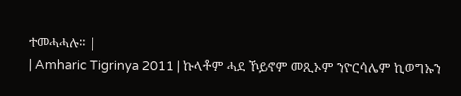ተመሓሓሉ። |
| Amharic Tigrinya 2011 | ኩላቶም ሓደ ኾይኖም መጺኦም ንዮርሳሌም ኪወግኡን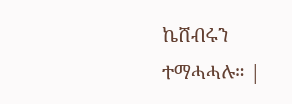ኬሸብሩን ተማሓሓሉ። |